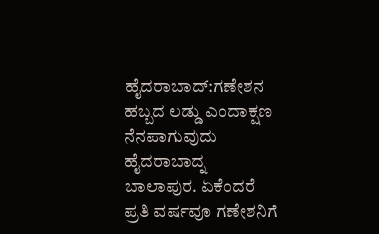ಹೈದರಾಬಾದ್:ಗಣೇಶನ ಹಬ್ಬದ ಲಡ್ಡು ಎಂದಾಕ್ಷಣ ನೆನಪಾಗುವುದು ಹೈದರಾಬಾದ್ನ ಬಾಲಾಪುರ. ಏಕೆಂದರೆ ಪ್ರತಿ ವರ್ಷವೂ ಗಣೇಶನಿಗೆ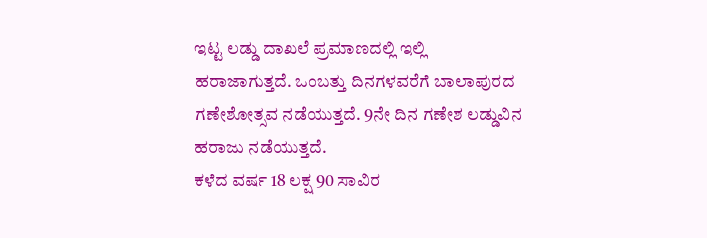ಇಟ್ಟ ಲಡ್ಡು ದಾಖಲೆ ಪ್ರಮಾಣದಲ್ಲಿ ಇಲ್ಲಿ ಹರಾಜಾಗುತ್ತದೆ. ಒಂಬತ್ತು ದಿನಗಳವರೆಗೆ ಬಾಲಾಪುರದ ಗಣೇಶೋತ್ಸವ ನಡೆಯುತ್ತದೆ. 9ನೇ ದಿನ ಗಣೇಶ ಲಡ್ಡುವಿನ ಹರಾಜು ನಡೆಯುತ್ತದೆ.
ಕಳೆದ ವರ್ಷ 18 ಲಕ್ಷ 90 ಸಾವಿರ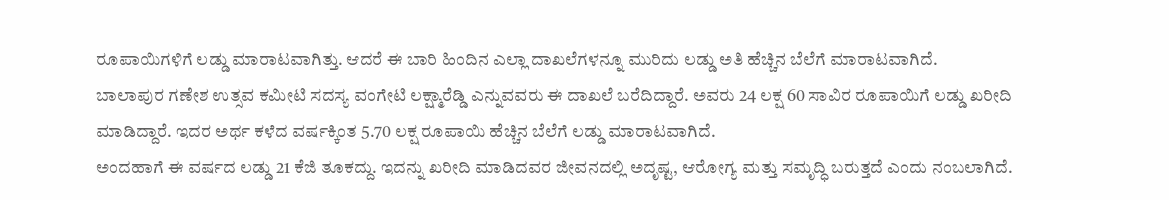ರೂಪಾಯಿಗಳಿಗೆ ಲಡ್ಡು ಮಾರಾಟವಾಗಿತ್ತು. ಆದರೆ ಈ ಬಾರಿ ಹಿಂದಿನ ಎಲ್ಲಾ ದಾಖಲೆಗಳನ್ನೂ ಮುರಿದು ಲಡ್ಡು ಅತಿ ಹೆಚ್ಚಿನ ಬೆಲೆಗೆ ಮಾರಾಟವಾಗಿದೆ.
ಬಾಲಾಪುರ ಗಣೇಶ ಉತ್ಸವ ಕಮೀಟಿ ಸದಸ್ಯ ವಂಗೇಟಿ ಲಕ್ಷ್ಮಾರೆಡ್ಡಿ ಎನ್ನುವವರು ಈ ದಾಖಲೆ ಬರೆದಿದ್ದಾರೆ. ಅವರು 24 ಲಕ್ಷ 60 ಸಾವಿರ ರೂಪಾಯಿಗೆ ಲಡ್ಡು ಖರೀದಿ ಮಾಡಿದ್ದಾರೆ. ಇದರ ಅರ್ಥ ಕಳೆದ ವರ್ಷಕ್ಕಿಂತ 5.70 ಲಕ್ಷ ರೂಪಾಯಿ ಹೆಚ್ಚಿನ ಬೆಲೆಗೆ ಲಡ್ಡು ಮಾರಾಟವಾಗಿದೆ.
ಅಂದಹಾಗೆ ಈ ವರ್ಷದ ಲಡ್ಡು 21 ಕೆಜಿ ತೂಕದ್ದು. ಇದನ್ನು ಖರೀದಿ ಮಾಡಿದವರ ಜೀವನದಲ್ಲಿ ಅದೃಷ್ಟ, ಆರೋಗ್ಯ ಮತ್ತು ಸಮೃದ್ಧಿ ಬರುತ್ತದೆ ಎಂದು ನಂಬಲಾಗಿದೆ.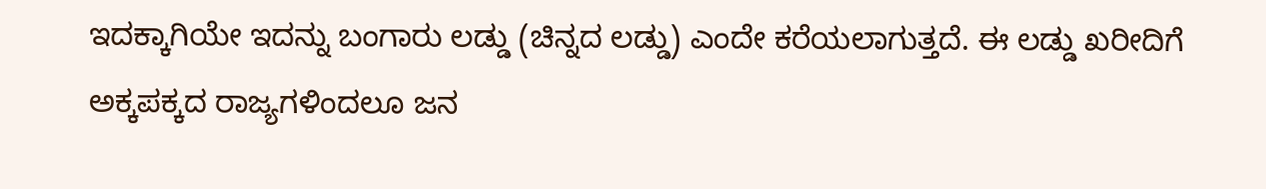ಇದಕ್ಕಾಗಿಯೇ ಇದನ್ನು ಬಂಗಾರು ಲಡ್ಡು (ಚಿನ್ನದ ಲಡ್ಡು) ಎಂದೇ ಕರೆಯಲಾಗುತ್ತದೆ. ಈ ಲಡ್ಡು ಖರೀದಿಗೆ ಅಕ್ಕಪಕ್ಕದ ರಾಜ್ಯಗಳಿಂದಲೂ ಜನ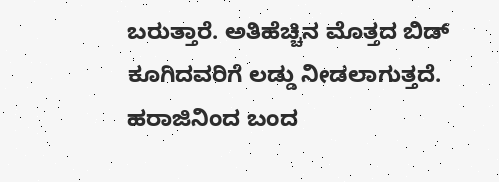ಬರುತ್ತಾರೆ. ಅತಿಹೆಚ್ಚಿನ ಮೊತ್ತದ ಬಿಡ್ ಕೂಗಿದವರಿಗೆ ಲಡ್ಡು ನೀಡಲಾಗುತ್ತದೆ. ಹರಾಜಿನಿಂದ ಬಂದ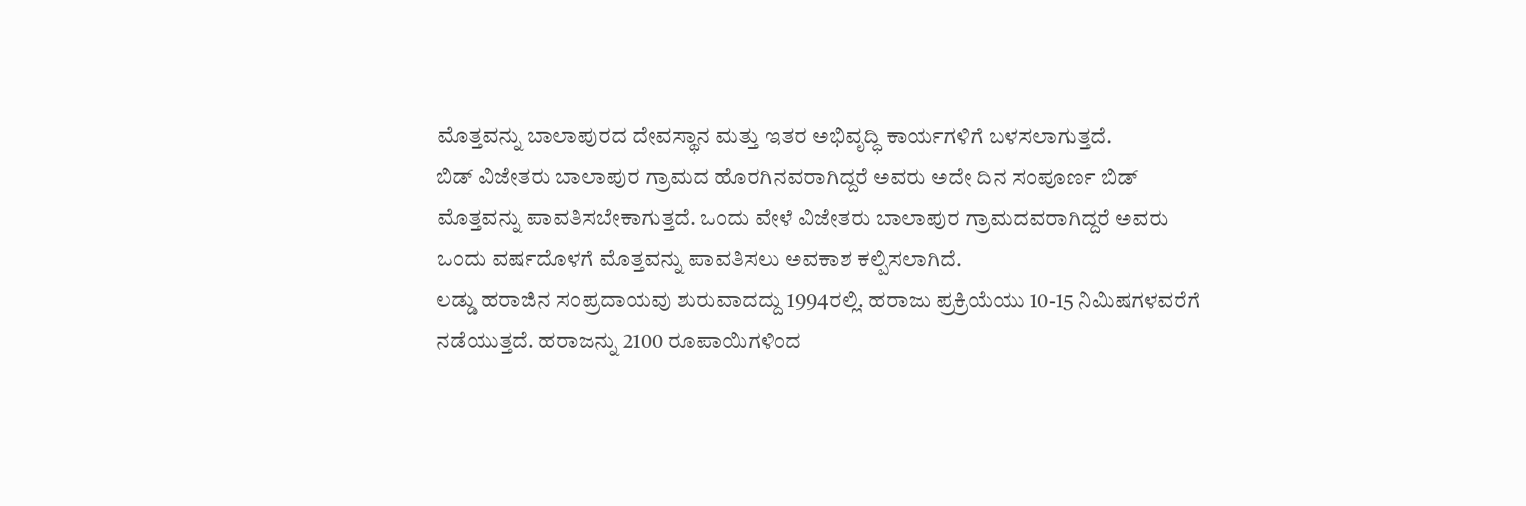ಮೊತ್ತವನ್ನು ಬಾಲಾಪುರದ ದೇವಸ್ಥಾನ ಮತ್ತು ಇತರ ಅಭಿವೃದ್ಧಿ ಕಾರ್ಯಗಳಿಗೆ ಬಳಸಲಾಗುತ್ತದೆ.
ಬಿಡ್‌ ವಿಜೇತರು ಬಾಲಾಪುರ ಗ್ರಾಮದ ಹೊರಗಿನವರಾಗಿದ್ದರೆ ಅವರು ಅದೇ ದಿನ ಸಂಪೂರ್ಣ ಬಿಡ್ ಮೊತ್ತವನ್ನು ಪಾವತಿಸಬೇಕಾಗುತ್ತದೆ. ಒಂದು ವೇಳೆ ವಿಜೇತರು ಬಾಲಾಪುರ ಗ್ರಾಮದವರಾಗಿದ್ದರೆ ಅವರು ಒಂದು ವರ್ಷದೊಳಗೆ ಮೊತ್ತವನ್ನು ಪಾವತಿಸಲು ಅವಕಾಶ ಕಲ್ಪಿಸಲಾಗಿದೆ.
ಲಡ್ಡು ಹರಾಜಿನ ಸಂಪ್ರದಾಯವು ಶುರುವಾದದ್ದು 1994ರಲ್ಲಿ. ಹರಾಜು ಪ್ರಕ್ರಿಯೆಯು 10-15 ನಿಮಿಷಗಳವರೆಗೆ ನಡೆಯುತ್ತದೆ. ಹರಾಜನ್ನು 2100 ರೂಪಾಯಿಗಳಿಂದ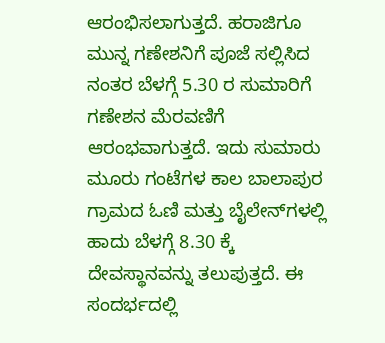ಆರಂಭಿಸಲಾಗುತ್ತದೆ. ಹರಾಜಿಗೂ ಮುನ್ನ ಗಣೇಶನಿಗೆ ಪೂಜೆ ಸಲ್ಲಿಸಿದ ನಂತರ ಬೆಳಗ್ಗೆ 5.30 ರ ಸುಮಾರಿಗೆ ಗಣೇಶನ ಮೆರವಣಿಗೆ ಆರಂಭವಾಗುತ್ತದೆ. ಇದು ಸುಮಾರು ಮೂರು ಗಂಟೆಗಳ ಕಾಲ ಬಾಲಾಪುರ ಗ್ರಾಮದ ಓಣಿ ಮತ್ತು ಬೈಲೇನ್‌ಗಳಲ್ಲಿ ಹಾದು ಬೆಳಗ್ಗೆ 8.30 ಕ್ಕೆ ದೇವಸ್ಥಾನವನ್ನು ತಲುಪುತ್ತದೆ. ಈ ಸಂದರ್ಭದಲ್ಲಿ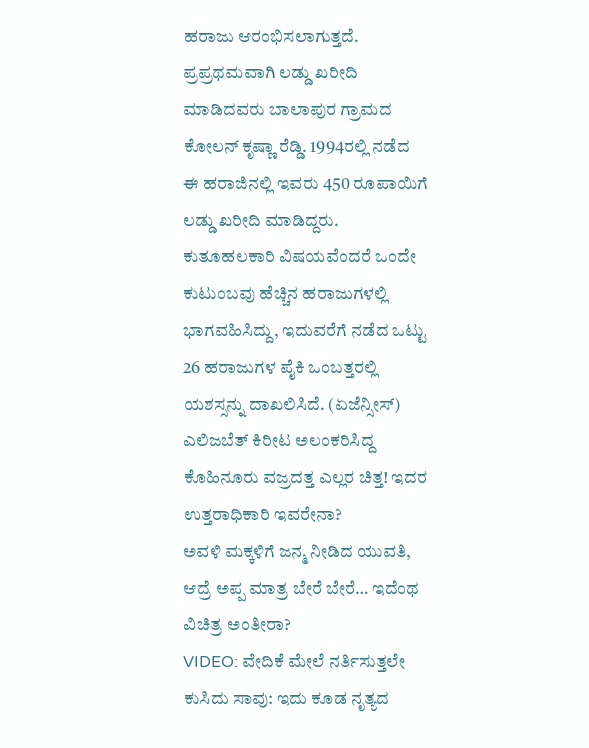ಹರಾಜು ಆರಂಭಿಸಲಾಗುತ್ತದೆ.
ಪ್ರಪ್ರಥಮವಾಗಿ ಲಡ್ಡು ಖರೀದಿ ಮಾಡಿದವರು ಬಾಲಾಪುರ ಗ್ರಾಮದ ಕೋಲನ್ ಕೃಷ್ಣಾ ರೆಡ್ಡಿ. 1994ರಲ್ಲಿ ನಡೆದ ಈ ಹರಾಜಿನಲ್ಲಿ ಇವರು 450 ರೂಪಾಯಿಗೆ ಲಡ್ಡು ಖರೀದಿ ಮಾಡಿದ್ದರು. ಕುತೂಹಲಕಾರಿ ವಿಷಯವೆಂದರೆ ಒಂದೇ ಕುಟುಂಬವು ಹೆಚ್ಚಿನ ಹರಾಜುಗಳಲ್ಲಿ ಭಾಗವಹಿಸಿದ್ದು, ಇದುವರೆಗೆ ನಡೆದ ಒಟ್ಟು 26 ಹರಾಜುಗಳ ಪೈಕಿ ಒಂಬತ್ತರಲ್ಲಿ ಯಶಸ್ಸನ್ನು ದಾಖಲಿಸಿದೆ. (ಏಜೆನ್ಸೀಸ್)
ಎಲಿಜಬೆತ್ ಕಿರೀಟ ಅಲಂಕರಿಸಿದ್ದ ಕೊಹಿನೂರು ವಜ್ರದತ್ತ ಎಲ್ಲರ ಚಿತ್ತ! ಇದರ ಉತ್ತರಾಧಿಕಾರಿ ಇವರೇನಾ?
ಅವಳಿ ಮಕ್ಕಳಿಗೆ ಜನ್ಮ ನೀಡಿದ ಯುವತಿ, ಆದ್ರೆ ಅಪ್ಪ ಮಾತ್ರ ಬೇರೆ ಬೇರೆ… ಇದೆಂಥ ವಿಚಿತ್ರ ಅಂತೀರಾ?
VIDEO: ವೇದಿಕೆ ಮೇಲೆ ನರ್ತಿಸುತ್ತಲೇ ಕುಸಿದು ಸಾವು: ಇದು ಕೂಡ ನೃತ್ಯದ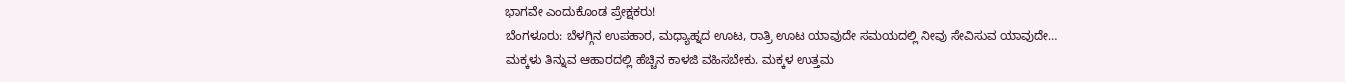ಭಾಗವೇ ಎಂದುಕೊಂಡ ಪ್ರೇಕ್ಷಕರು!
ಬೆಂಗಳೂರು: ಬೆಳಗ್ಗಿನ ಉಪಹಾರ, ಮಧ್ಯಾಹ್ನದ ಊಟ, ರಾತ್ರಿ ಊಟ ಯಾವುದೇ ಸಮಯದಲ್ಲಿ ನೀವು ಸೇವಿಸುವ ಯಾವುದೇ…
ಮಕ್ಕಳು ತಿನ್ನುವ ಆಹಾರದಲ್ಲಿ ಹೆಚ್ಚಿನ ಕಾಳಜಿ ವಹಿಸಬೇಕು. ಮಕ್ಕಳ ಉತ್ತಮ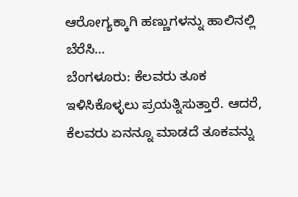ಆರೋಗ್ಯಕ್ಕಾಗಿ ಹಣ್ಣುಗಳನ್ನು ಹಾಲಿನಲ್ಲಿ ಬೆರೆಸಿ…
ಬೆಂಗಳೂರು: ಕೆಲವರು ತೂಕ ಇಳಿಸಿಕೊಳ್ಳಲು ಪ್ರಯತ್ನಿಸುತ್ತಾರೆ. ಆದರೆ, ಕೆಲವರು ಏನನ್ನೂ ಮಾಡದೆ ತೂಕವನ್ನು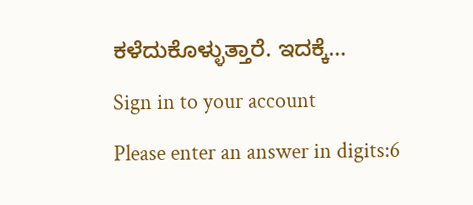ಕಳೆದುಕೊಳ್ಳುತ್ತಾರೆ. ಇದಕ್ಕೆ…
Sign in to your account
Please enter an answer in digits:6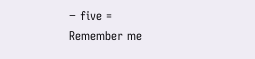− five =
Remember me